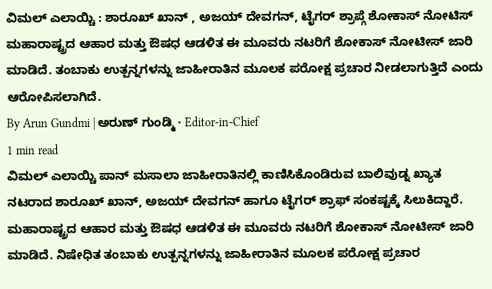ವಿಮಲ್ ಎಲಾಯ್ಚಿ : ಶಾರೂಖ್ ಖಾನ್ , ಅಜಯ್ ದೇವಗನ್, ಟೈಗರ್ ಶ್ರಾಪ್ಗೆ ಶೋಕಾಸ್ ನೋಟಿಸ್
ಮಹಾರಾಷ್ಟ್ರದ ಆಹಾರ ಮತ್ತು ಔಷಧ ಆಡಳಿತ ಈ ಮೂವರು ನಟರಿಗೆ ಶೋಕಾಸ್ ನೋಟೀಸ್ ಜಾರಿ ಮಾಡಿದೆ. ತಂಬಾಕು ಉತ್ಪನ್ನಗಳನ್ನು ಜಾಹೀರಾತಿನ ಮೂಲಕ ಪರೋಕ್ಷ ಪ್ರಚಾರ ನೀಡಲಾಗುತ್ತಿದೆ ಎಂದು ಆರೋಪಿಸಲಾಗಿದೆ.
By Arun Gundmi | ಅರುಣ್ ಗುಂಡ್ಮಿ · Editor-in-Chief
1 min read
ವಿಮಲ್ ಎಲಾಯ್ಚಿ ಪಾನ್ ಮಸಾಲಾ ಜಾಹೀರಾತಿನಲ್ಲಿ ಕಾಣಿಸಿಕೊಂಡಿರುವ ಬಾಲಿವುಡ್ನ ಖ್ಯಾತ ನಟರಾದ ಶಾರೂಖ್ ಖಾನ್, ಅಜಯ್ ದೇವಗನ್ ಹಾಗೂ ಟೈಗರ್ ಶ್ರಾಫ್ ಸಂಕಷ್ಟಕ್ಕೆ ಸಿಲುಕಿದ್ದಾರೆ.
ಮಹಾರಾಷ್ಟ್ರದ ಆಹಾರ ಮತ್ತು ಔಷಧ ಆಡಳಿತ ಈ ಮೂವರು ನಟರಿಗೆ ಶೋಕಾಸ್ ನೋಟೀಸ್ ಜಾರಿ ಮಾಡಿದೆ. ನಿಷೇಧಿತ ತಂಬಾಕು ಉತ್ಪನ್ನಗಳನ್ನು ಜಾಹೀರಾತಿನ ಮೂಲಕ ಪರೋಕ್ಷ ಪ್ರಚಾರ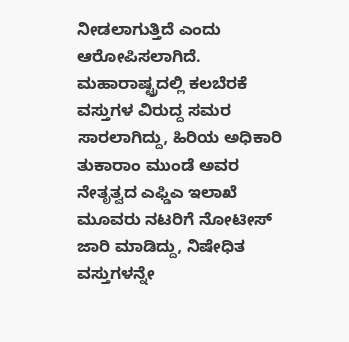ನೀಡಲಾಗುತ್ತಿದೆ ಎಂದು ಆರೋಪಿಸಲಾಗಿದೆ.
ಮಹಾರಾಷ್ಟ್ರದಲ್ಲಿ ಕಲಬೆರಕೆ ವಸ್ತುಗಳ ವಿರುದ್ದ ಸಮರ ಸಾರಲಾಗಿದ್ದು, ಹಿರಿಯ ಅಧಿಕಾರಿ ತುಕಾರಾಂ ಮುಂಡೆ ಅವರ ನೇತೃತ್ವದ ಎಫ್ಡಿಎ ಇಲಾಖೆ ಮೂವರು ನಟರಿಗೆ ನೋಟೀಸ್ ಜಾರಿ ಮಾಡಿದ್ದು, ನಿಷೇಧಿತ ವಸ್ತುಗಳನ್ನೇ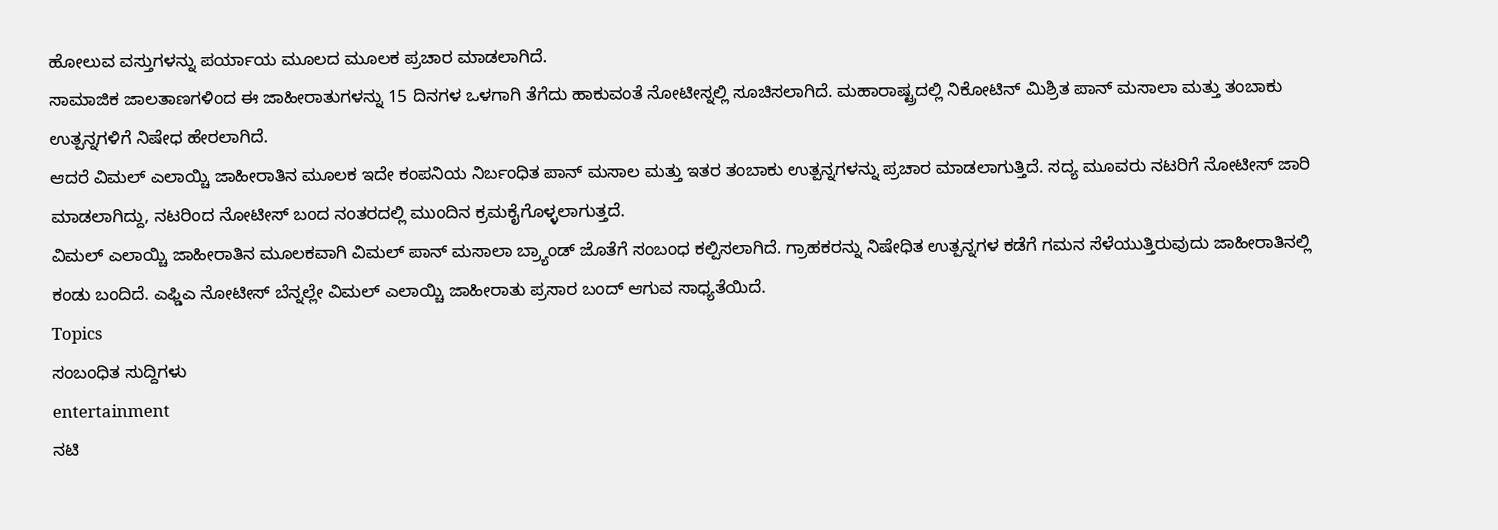ಹೋಲುವ ವಸ್ತುಗಳನ್ನು ಪರ್ಯಾಯ ಮೂಲದ ಮೂಲಕ ಪ್ರಚಾರ ಮಾಡಲಾಗಿದೆ.
ಸಾಮಾಜಿಕ ಜಾಲತಾಣಗಳಿಂದ ಈ ಜಾಹೀರಾತುಗಳನ್ನು 15 ದಿನಗಳ ಒಳಗಾಗಿ ತೆಗೆದು ಹಾಕುವಂತೆ ನೋಟೀಸ್ನಲ್ಲಿ ಸೂಚಿಸಲಾಗಿದೆ. ಮಹಾರಾಷ್ಟ್ರದಲ್ಲಿ ನಿಕೋಟಿನ್ ಮಿಶ್ರಿತ ಪಾನ್ ಮಸಾಲಾ ಮತ್ತು ತಂಬಾಕು ಉತ್ಪನ್ನಗಳಿಗೆ ನಿಷೇಧ ಹೇರಲಾಗಿದೆ.
ಆದರೆ ವಿಮಲ್ ಎಲಾಯ್ಚಿ ಜಾಹೀರಾತಿನ ಮೂಲಕ ಇದೇ ಕಂಪನಿಯ ನಿರ್ಬಂಧಿತ ಪಾನ್ ಮಸಾಲ ಮತ್ತು ಇತರ ತಂಬಾಕು ಉತ್ಪನ್ನಗಳನ್ನು ಪ್ರಚಾರ ಮಾಡಲಾಗುತ್ತಿದೆ. ಸದ್ಯ ಮೂವರು ನಟರಿಗೆ ನೋಟೀಸ್ ಜಾರಿ ಮಾಡಲಾಗಿದ್ದು, ನಟರಿಂದ ನೋಟೀಸ್ ಬಂದ ನಂತರದಲ್ಲಿ ಮುಂದಿನ ಕ್ರಮಕೈಗೊಳ್ಳಲಾಗುತ್ತದೆ.
ವಿಮಲ್ ಎಲಾಯ್ಚಿ ಜಾಹೀರಾತಿನ ಮೂಲಕವಾಗಿ ವಿಮಲ್ ಪಾನ್ ಮಸಾಲಾ ಬ್ರ್ಯಾಂಡ್ ಜೊತೆಗೆ ಸಂಬಂಧ ಕಲ್ಪಿಸಲಾಗಿದೆ. ಗ್ರಾಹಕರನ್ನು ನಿಷೇಧಿತ ಉತ್ಪನ್ನಗಳ ಕಡೆಗೆ ಗಮನ ಸೆಳೆಯುತ್ತಿರುವುದು ಜಾಹೀರಾತಿನಲ್ಲಿ ಕಂಡು ಬಂದಿದೆ. ಎಫ್ಡಿಎ ನೋಟೀಸ್ ಬೆನ್ನಲ್ಲೇ ವಿಮಲ್ ಎಲಾಯ್ಚಿ ಜಾಹೀರಾತು ಪ್ರಸಾರ ಬಂದ್ ಆಗುವ ಸಾಧ್ಯತೆಯಿದೆ.
Topics
ಸಂಬಂಧಿತ ಸುದ್ದಿಗಳು
entertainment
ನಟಿ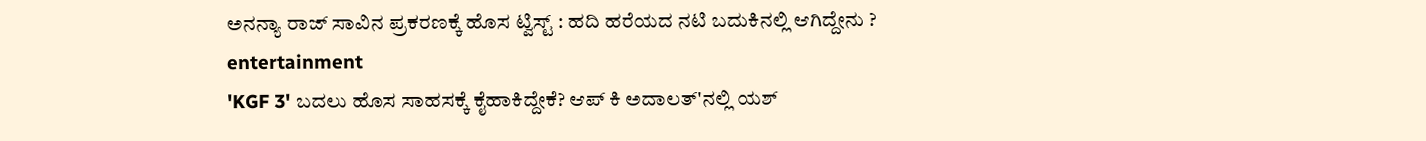ಅನನ್ಯಾ ರಾಜ್ ಸಾವಿನ ಪ್ರಕರಣಕ್ಕೆ ಹೊಸ ಟ್ವಿಸ್ಟ್ : ಹದಿ ಹರೆಯದ ನಟಿ ಬದುಕಿನಲ್ಲಿ ಆಗಿದ್ದೇನು ?
entertainment
'KGF 3' ಬದಲು ಹೊಸ ಸಾಹಸಕ್ಕೆ ಕೈಹಾಕಿದ್ದೇಕೆ? ಆಪ್ ಕಿ ಅದಾಲತ್'ನಲ್ಲಿ ಯಶ್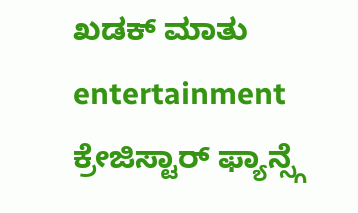ಖಡಕ್ ಮಾತು
entertainment
ಕ್ರೇಜಿಸ್ಟಾರ್ ಫ್ಯಾನ್ಸ್ಗೆ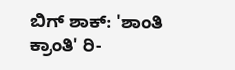ಬಿಗ್ ಶಾಕ್: 'ಶಾಂತಿ ಕ್ರಾಂತಿ' ರಿ-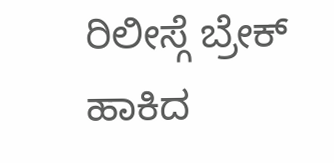ರಿಲೀಸ್ಗೆ ಬ್ರೇಕ್ ಹಾಕಿದ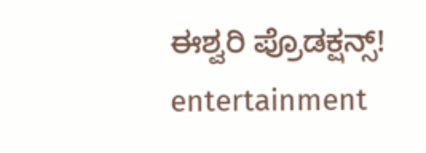ಈಶ್ವರಿ ಪ್ರೊಡಕ್ಷನ್ಸ್!
entertainment